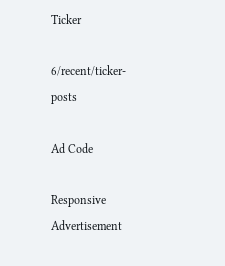Ticker

6/recent/ticker-posts

Ad Code

Responsive Advertisement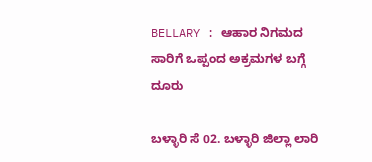BELLARY : ಆಹಾರ ನಿಗಮದ ಸಾರಿಗೆ ಒಪ್ಪಂದ ಅಕ್ರಮಗಳ ಬಗ್ಗೆ ದೂರು

ಬಳ್ಳಾರಿ ಸೆ 02. ಬಳ್ಳಾರಿ ಜಿಲ್ಲಾ ಲಾರಿ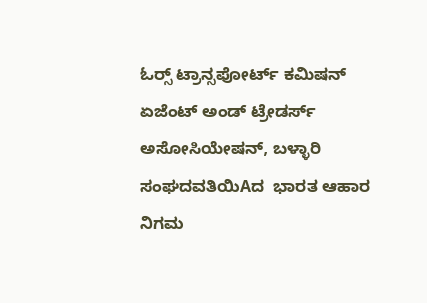ಓರ‍್ಸ್ ಟ್ರಾನ್ಸಪೋರ್ಟ್ ಕಮಿಷನ್ ಏಜೆಂಟ್ ಅಂಡ್ ಟ್ರೇಡರ್ಸ್ ಅಸೋಸಿಯೇಷನ್, ಬಳ್ಳಾರಿ ಸಂಘದವತಿಯಿAದ  ಭಾರತ ಆಹಾರ ನಿಗಮ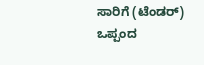ಸಾರಿಗೆ (ಟೆಂಡರ್) ಒಪ್ಪಂದ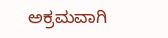ಅಕ್ರಮವಾಗಿ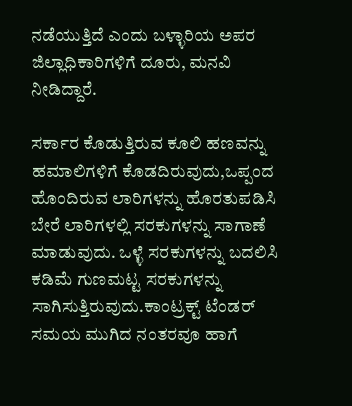ನಡೆಯುತ್ತಿದೆ ಎಂದು ಬಳ್ಳಾರಿಯ ಅಪರ ಜಿಲ್ಲಾಧಿಕಾರಿಗಳಿಗೆ ದೂರು, ಮನವಿ ನೀಡಿದ್ದಾರೆ.

ಸರ್ಕಾರ ಕೊಡುತ್ತಿರುವ ಕೂಲಿ ಹಣವನ್ನು ಹಮಾಲಿಗಳಿಗೆ ಕೊಡದಿರುವುದು,ಒಪ್ಪಂದ ಹೊಂದಿರುವ ಲಾರಿಗಳನ್ನು ಹೊರತುಪಡಿಸಿ ಬೇರೆ ಲಾರಿಗಳಲ್ಲಿ ಸರಕುಗಳನ್ನು ಸಾಗಾಣೆ ಮಾಡುವುದು. ಒಳ್ಳೆ ಸರಕುಗಳನ್ನು ಬದಲಿಸಿ ಕಡಿಮೆ ಗುಣಮಟ್ಟ ಸರಕುಗಳನ್ನು ಸಾಗಿಸುತ್ತಿರುವುದು.ಕಾಂಟ್ರಕ್ಟ್ ಟೆಂಡರ್ ಸಮಯ ಮುಗಿದ ನಂತರವೂ ಹಾಗೆ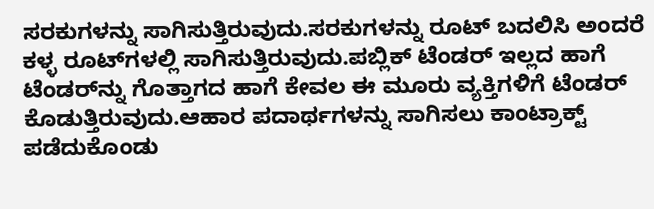ಸರಕುಗಳನ್ನು ಸಾಗಿಸುತ್ತಿರುವುದು.ಸರಕುಗಳನ್ನು ರೂಟ್ ಬದಲಿಸಿ ಅಂದರೆ ಕಳ್ಳ ರೂಟ್‌ಗಳಲ್ಲಿ ಸಾಗಿಸುತ್ತಿರುವುದು.ಪಬ್ಲಿಕ್ ಟೆಂಡರ್ ಇಲ್ಲದ ಹಾಗೆ ಟೆಂಡರ್‌ನ್ನು ಗೊತ್ತಾಗದ ಹಾಗೆ ಕೇವಲ ಈ ಮೂರು ವ್ಯಕ್ತಿಗಳಿಗೆ ಟೆಂಡರ್ ಕೊಡುತ್ತಿರುವುದು.ಆಹಾರ ಪದಾರ್ಥಗಳನ್ನು ಸಾಗಿಸಲು ಕಾಂಟ್ರಾಕ್ಟ್ ಪಡೆದುಕೊಂಡು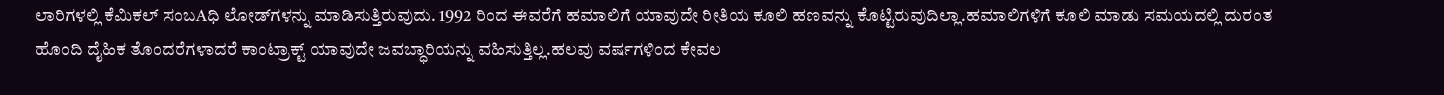ಲಾರಿಗಳಲ್ಲಿ ಕೆಮಿಕಲ್ ಸಂಬAಧಿ ಲೋಡ್‌ಗಳನ್ನು ಮಾಡಿಸುತ್ತಿರುವುದು. 1992 ರಿಂದ ಈವರೆಗೆ ಹಮಾಲಿಗೆ ಯಾವುದೇ ರೀತಿಯ ಕೂಲಿ ಹಣವನ್ನು ಕೊಟ್ಟಿರುವುದಿಲ್ಲಾ.ಹಮಾಲಿಗಳಿಗೆ ಕೂಲಿ ಮಾಡು ಸಮಯದಲ್ಲಿ ದುರಂತ ಹೊಂದಿ ದೈಹಿಕ ತೊಂದರೆಗಳಾದರೆ ಕಾಂಟ್ರಾಕ್ಟ್ ಯಾವುದೇ ಜವಬ್ಧಾರಿಯನ್ನು ವಹಿಸುತ್ತಿಲ್ಲ.ಹಲವು ವರ್ಷಗಳಿಂದ ಕೇವಲ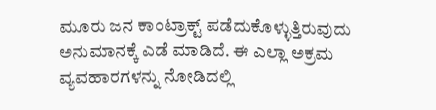ಮೂರು ಜನ ಕಾಂಟ್ರಾಕ್ಟ್ ಪಡೆದುಕೊಳ್ಳುತ್ತಿರುವುದು ಅನುಮಾನಕ್ಕೆ ಎಡೆ ಮಾಡಿದೆ. ಈ ಎಲ್ಲಾ ಅಕ್ರಮ ವ್ಯವಹಾರಗಳನ್ನು ನೋಡಿದಲ್ಲಿ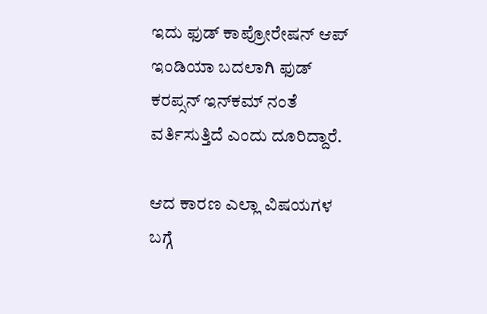ಇದು ಫುಡ್ ಕಾಪ್ರೋರೇಷನ್ ಆಪ್ ಇಂಡಿಯಾ ಬದಲಾಗಿ ಫುಡ್ ಕರಪ್ಸನ್ ಇನ್‌ಕಮ್ ನಂತೆ ವರ್ತಿಸುತ್ತಿದೆ ಎಂದು ದೂರಿದ್ದಾರೆ.

ಆದ ಕಾರಣ ಎಲ್ಲಾ ವಿಷಯಗಳ ಬಗ್ಗೆ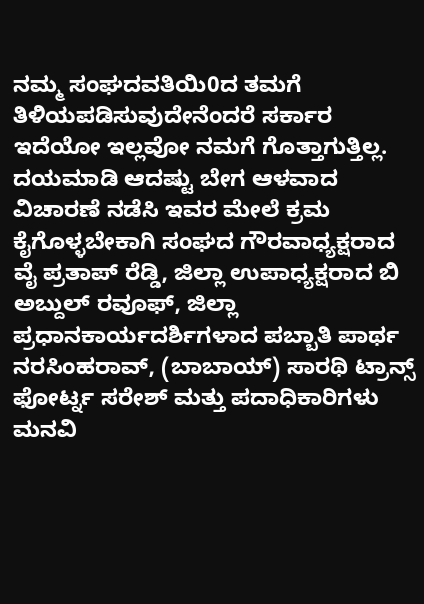ನಮ್ಮ ಸಂಘದವತಿಯಿ0ದ ತಮಗೆ ತಿಳಿಯಪಡಿಸುವುದೇನೆಂದರೆ ಸರ್ಕಾರ ಇದೆಯೋ ಇಲ್ಲವೋ ನಮಗೆ ಗೊತ್ತಾಗುತ್ತಿಲ್ಲ. ದಯಮಾಡಿ ಆದಷ್ಟು ಬೇಗ ಆಳವಾದ ವಿಚಾರಣೆ ನಡೆಸಿ ಇವರ ಮೇಲೆ ಕ್ರಮ ಕೈಗೊಳ್ಳಬೇಕಾಗಿ ಸಂಘದ ಗೌರವಾಧ್ಯಕ್ಷರಾದ ವೈ ಪ್ರತಾಪ್ ರೆಡ್ಡಿ, ಜಿಲ್ಲಾ ಉಪಾಧ್ಯಕ್ಷರಾದ ಬಿ ಅಬ್ದುಲ್ ರವೂಫ್, ಜಿಲ್ಲಾ ಪ್ರಧಾನಕಾರ್ಯದರ್ಶಿಗಳಾದ ಪಬ್ಬಾತಿ ಪಾರ್ಥ ನರಸಿಂಹರಾವ್, (ಬಾಬಾಯ್) ಸಾರಥಿ ಟ್ರಾನ್ಸ್ ಫೋರ್ಟ್ನ ಸರೇಶ್ ಮತ್ತು ಪದಾಧಿಕಾರಿಗಳು ಮನವಿ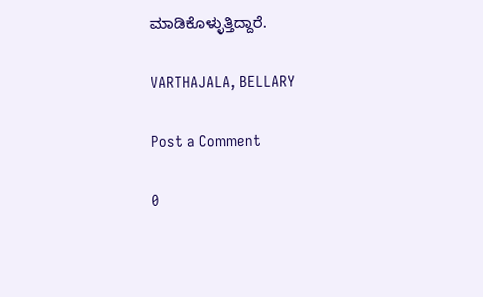ಮಾಡಿಕೊಳ್ಳುತ್ತಿದ್ದಾರೆ.

VARTHAJALA, BELLARY

Post a Comment

0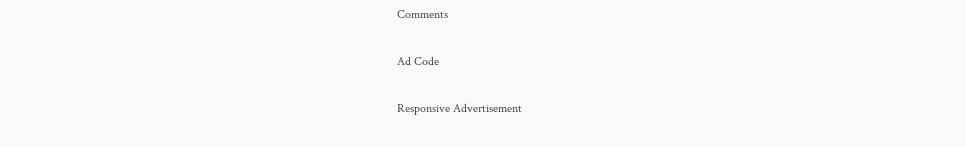Comments

Ad Code

Responsive Advertisement